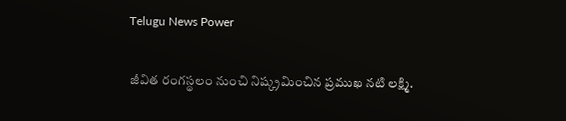Telugu News Power

జీవిత రంగస్థలం నుంచి నిష్క్రమించిన ప్రముఖ నటి లక్ష్మి.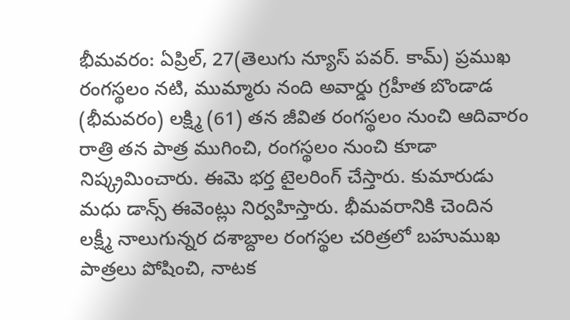భీమవరం: ఏప్రిల్, 27(తెలుగు న్యూస్ పవర్. కామ్) ప్రముఖ రంగస్థలం నటి, ముమ్మారు నంది అవార్డు గ్రహీత బొండాడ (భీమవరం) లక్ష్మి (61) తన జీవిత రంగస్థలం నుంచి ఆదివారం రాత్రి తన పాత్ర ముగించి, రంగస్థలం నుంచి కూడా నిష్క్రమించారు. ఈమె భర్త టైలరింగ్ చేస్తారు. కుమారుడు మధు డాన్స్ ఈవెంట్లు నిర్వహిస్తారు. భీమవరానికి చెందిన లక్ష్మీ నాలుగున్నర దశాబ్దాల రంగస్థల చరిత్రలో బహుముఖ పాత్రలు పోషించి, నాటక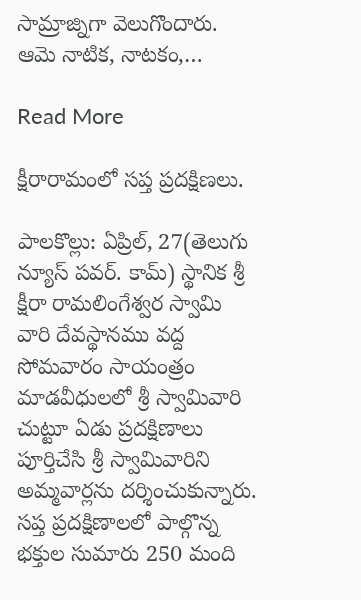సామ్రాజ్నిగా వెలుగొందారు. ఆమె నాటిక, నాటకం,…

Read More

క్షీరారామంలో సప్త ప్రదక్షిణలు.

పాలకొల్లు: ఏప్రిల్, 27(తెలుగు న్యూస్ పవర్. కామ్) స్థానిక శ్రీ క్షీరా రామలింగేశ్వర స్వామి వారి దేవస్థానము వద్ద సోమవారం సాయంత్రం మాడవీధులలో శ్రీ స్వామివారి చుట్టూ ఏడు ప్రదక్షిణాలు పూర్తిచేసి శ్రీ స్వామివారిని అమ్మవార్లను దర్శించుకున్నారు. సప్త ప్రదక్షిణాలలో పాల్గొన్న భక్తుల సుమారు 250 మంది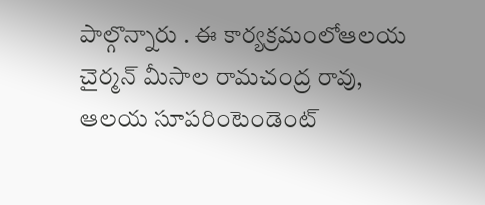పాల్గొన్నారు . ఈ కార్యక్రమంలోఆలయ చైర్మన్ మీసాల రామచంద్ర రావు, ఆలయ సూపరింటెండెంట్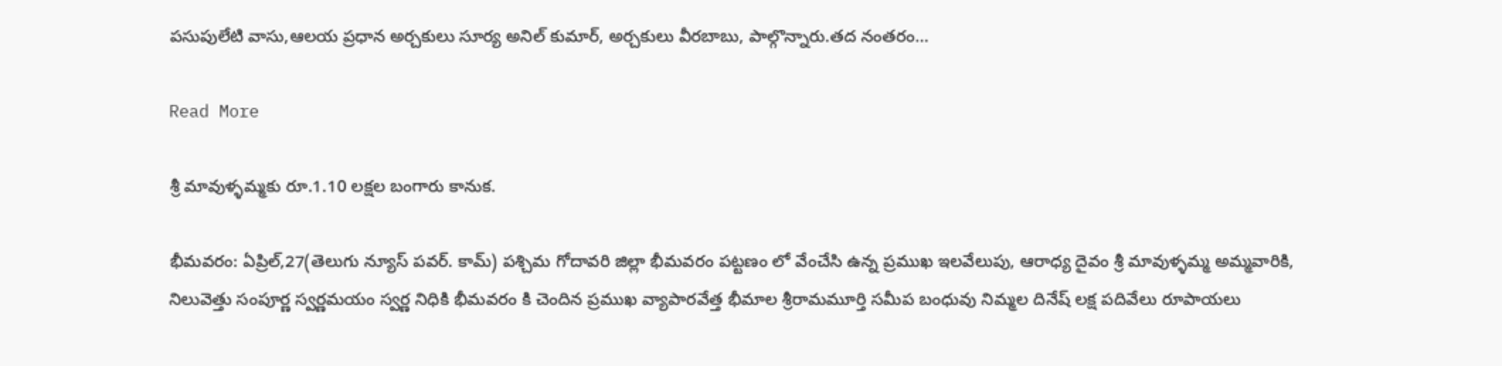పసుపులేటి వాసు,ఆలయ ప్రధాన అర్చకులు సూర్య అనిల్ కుమార్, అర్చకులు వీరబాబు, పాల్గొన్నారు.తద నంతరం…

Read More

శ్రీ మావుళ్ళమ్మకు రూ.1.10 లక్షల బంగారు కానుక.

భీమవరం: ఏప్రిల్,27(తెలుగు న్యూస్ పవర్. కామ్) పశ్చిమ గోదావరి జిల్లా భీమవరం పట్టణం లో వేంచేసి ఉన్న ప్రముఖ ఇలవేలుపు, ఆరాధ్య దైవం శ్రీ మావుళ్ళమ్మ అమ్మవారికి, నిలువెత్తు సంపూర్ణ స్వర్ణమయం స్వర్ణ నిధికి భీమవరం కి చెందిన ప్రముఖ వ్యాపారవేత్త భీమాల శ్రీరామమూర్తి సమీప బంధువు నిమ్మల దినేష్ లక్ష పదివేలు రూపాయలు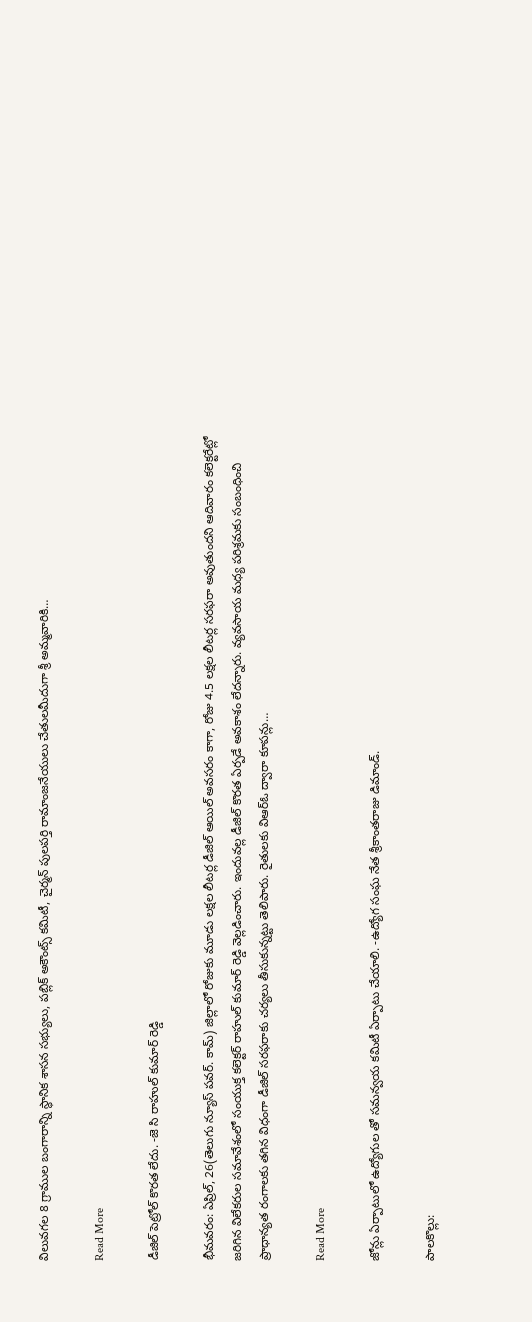విలువగల 8 గ్రాముల బంగారాన్ని స్థానిక శాసన సభ్యులు, పబ్లిక్ అకౌంట్స్ కమిటీ, చైర్మన్ పులపర్తి రామాంజనేయులు చేతులమీదుగా శ్రీ అమ్మవారికి…

Read More

డీజిల్ పెట్రోల్ కొరత లేదు. -జె సి రాహుల్ కుమార్ రెడ్డి

భీమవరం: ఏప్రిల్, 26(తెలుగు న్యూస్ పవర్. కామ్) జిల్లాలో రోజుకు మూడు లక్షల లీటర్ల డీజిల్ ఆయిల్ అవసరం కాగా, రోజు 4.5 లక్షల లీటర్ల సరఫరా అవుతుందని ఆదివారం కలెక్టరేట్లో జరిగిన విలేకరుల సమావేశంలో సంయుక్త కలెక్టర్ రాహుల్ కుమార్ రెడ్డి వెల్లడించారు. ఇందువల్ల డీజిల్ కొరత ఏర్పడే అవకాశం లేదన్నారు. వ్యవసాయ మధ్య పరిశ్రమకు సంబంధించి ప్రాధాన్యత రంగాలకు తగిన విధంగా డీజిల్ సరఫరాకు చర్యలు తీసుకున్నట్టు తెలిపారు. రైతులకు విఆర్ఓ ద్వారా కూపన్లు…

Read More

జోన్లు ఏర్పాటులో ఉద్యోగుల తో సమన్వయ కమిటీ ఏర్పాటు చేయాలి. -ఉద్యోగ సంఘ నేత శ్రీకాంతరాజు డిమాండ్.

పాలకొల్లు: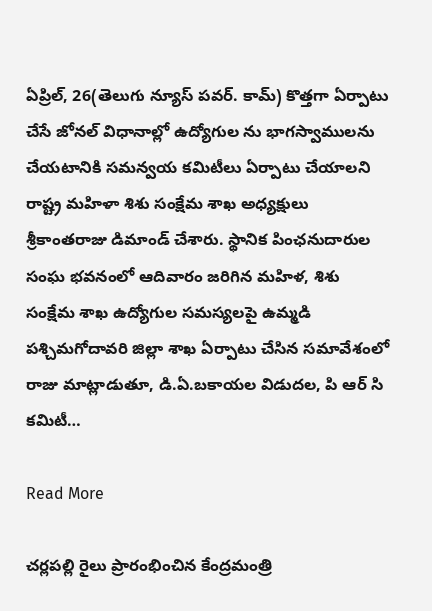ఏప్రిల్, 26(తెలుగు న్యూస్ పవర్. కామ్) కొత్తగా ఏర్పాటు చేసే జోనల్ విధానాల్లో ఉద్యోగుల ను భాగస్వాములను చేయటానికి సమన్వయ కమిటీలు ఏర్పాటు చేయాలని రాష్ట్ర మహిళా శిశు సంక్షేమ శాఖ అధ్యక్షులు శ్రీకాంతరాజు డిమాండ్ చేశారు. స్థానిక పింఛనుదారుల సంఘ భవనంలో ఆదివారం జరిగిన మహిళ, శిశు సంక్షేమ శాఖ ఉద్యోగుల సమస్యలపై ఉమ్మడి పశ్చిమగోదావరి జిల్లా శాఖ ఏర్పాటు చేసిన సమావేశంలో రాజు మాట్లాడుతూ, డి.ఏ.బకాయల విడుదల, పి ఆర్ సి కమిటీ…

Read More

చర్లపల్లి రైలు ప్రారంభించిన కేంద్రమంత్రి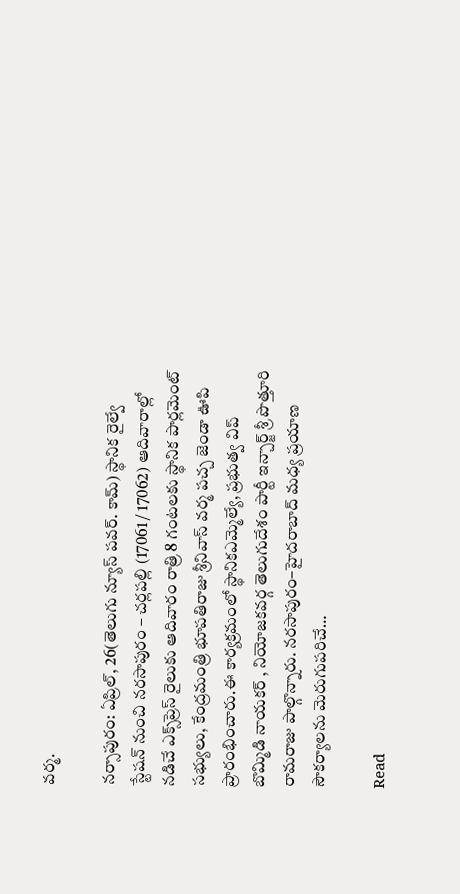వర్మ.

నర్సాపురం: ఏప్రిల్, 26(తెలుగు న్యూస్ పవర్. కామ్) స్థానిక రైల్వే స్టేషన్ నుంచి నరసాపురం – చర్లపల్లి (17061 / 17062) ఆదివారాల్లో నడిచే ఎక్స్‌ప్రెస్ రైలుకు ఆదివారం రాత్రి 8 గంటలకు స్థానిక పార్లమెంట్ సభ్యులు, కేంద్రమంత్రి భూపతిరాజు శ్రీనివాస్ వర్మ పచ్చ జెండా ఊపి ప్రారంభించారు.ఈ కార్యక్రమంలో స్థానికఎమ్మెల్యే, ప్రభుత్వ విప్ బొమ్మిడి నాయకర్ , నియోజకవర్గ తెలుగుదేశం పార్టీ ఇన్చార్జ్ శ్రీ పొత్తూరి రామరాజు పాల్గొన్నారు. నరసాపురం–హైదరాబాద్ మధ్య ప్రయాణ సౌకర్యాలను మెరుగుపరిచే…

Read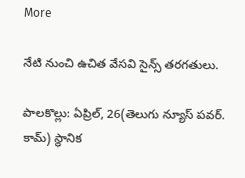More

నేటి నుంచి ఉచిత వేసవి సైన్స్ తరగతులు.

పాలకొల్లు: ఏప్రిల్, 26(తెలుగు న్యూస్ పవర్. కామ్) స్థానిక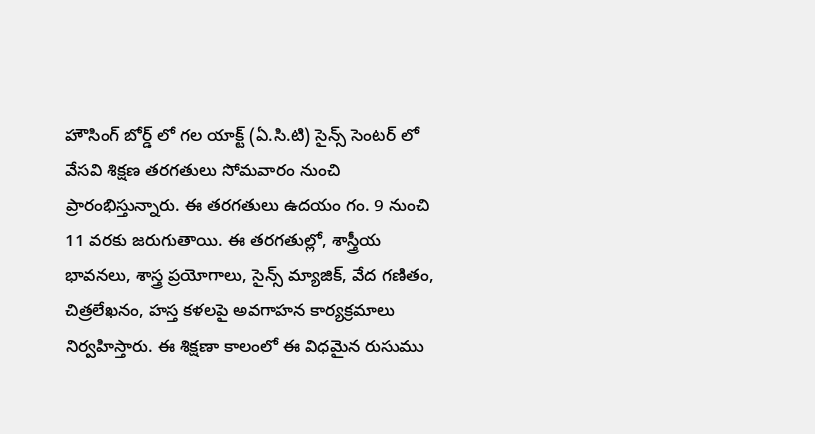హౌసింగ్ బోర్డ్ లో గల యాక్ట్ (ఏ.సి.టి) సైన్స్ సెంటర్ లో వేసవి శిక్షణ తరగతులు సోమవారం నుంచి ప్రారంభిస్తున్నారు. ఈ తరగతులు ఉదయం గం. 9 నుంచి 11 వరకు జరుగుతాయి. ఈ తరగతుల్లో, శాస్త్రీయ భావనలు, శాస్త్ర ప్రయోగాలు, సైన్స్ మ్యాజిక్, వేద గణితం, చిత్రలేఖనం, హస్త కళలపై అవగాహన కార్యక్రమాలు నిర్వహిస్తారు. ఈ శిక్షణా కాలంలో ఈ విధమైన రుసుము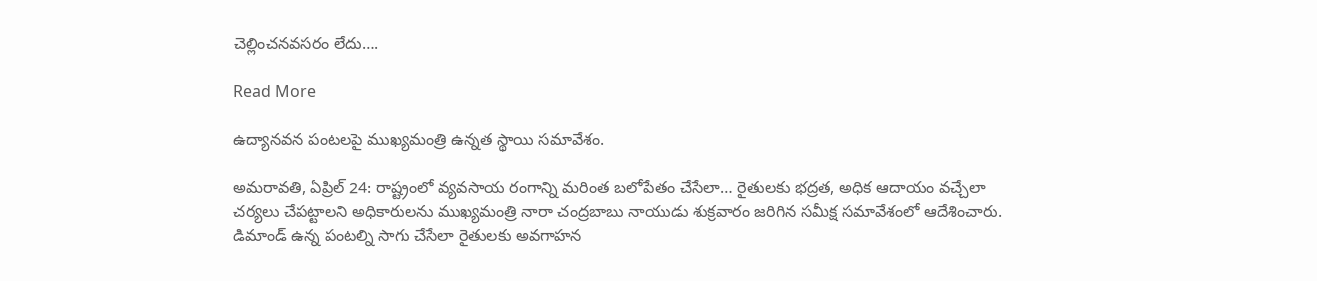చెల్లించనవసరం లేదు….

Read More

ఉద్యానవన పంటలపై ముఖ్యమంత్రి ఉన్నత స్థాయి సమావేశం.

అమరావతి, ఏప్రిల్ 24: రాష్ట్రంలో వ్యవసాయ రంగాన్ని మరింత బలోపేతం చేసేలా… రైతులకు భద్రత, అధిక ఆదాయం వచ్చేలా చర్యలు చేపట్టాలని అధికారులను ముఖ్యమంత్రి నారా చంద్రబాబు నాయుడు శుక్రవారం జరిగిన సమీక్ష సమావేశంలో ఆదేశించారు. డిమాండ్ ఉన్న పంటల్ని సాగు చేసేలా రైతులకు అవగాహన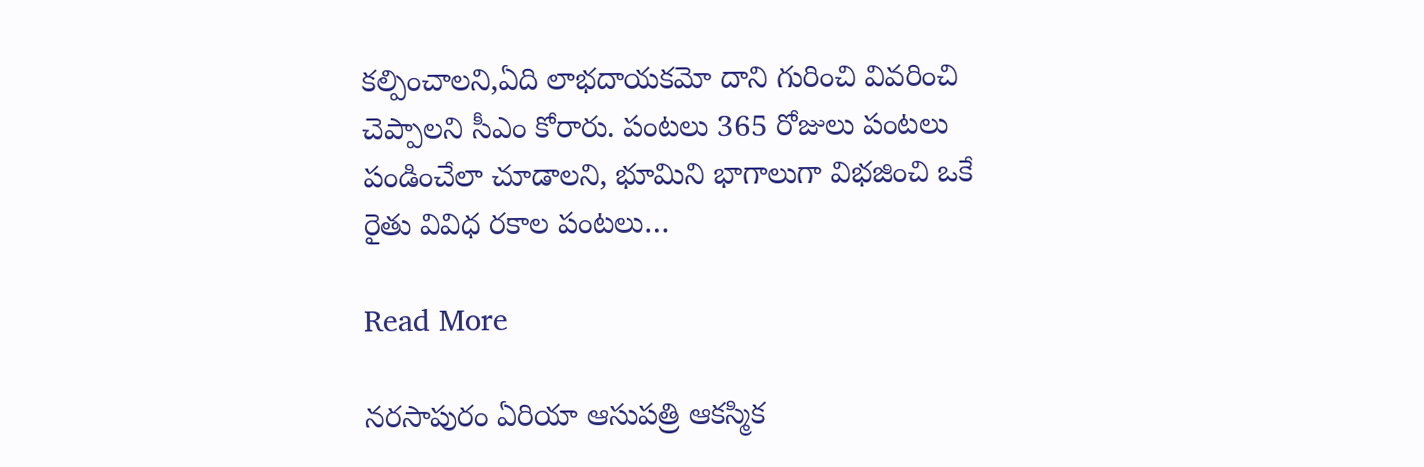కల్పించాలని,ఏది లాభదాయకమో దాని గురించి వివరించి చెప్పాలని సీఎం కోరారు. పంటలు 365 రోజులు పంటలు పండించేలా చూడాలని, భూమిని భాగాలుగా విభజించి ఒకే రైతు వివిధ రకాల పంటలు…

Read More

నరసాపురం ఏరియా ఆసుపత్రి ఆకస్మిక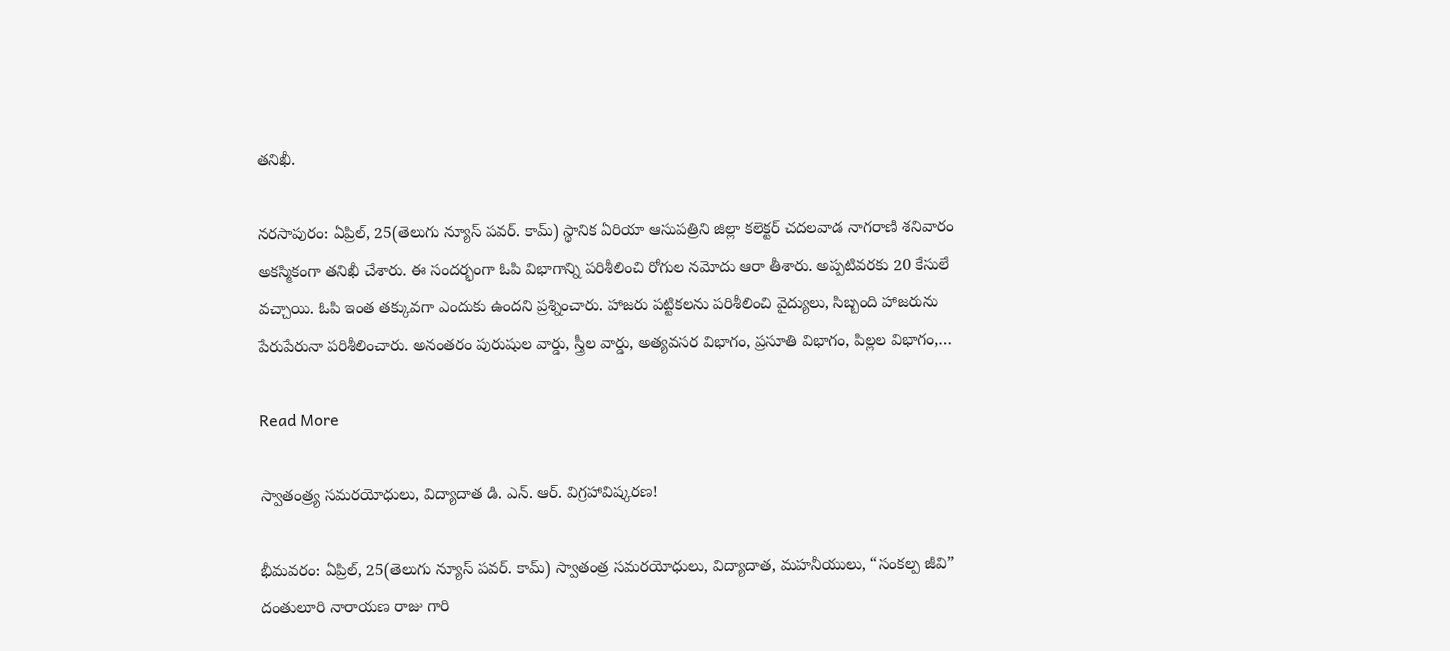తనిఖీ.

నరసాపురం: ఏప్రిల్, 25(తెలుగు న్యూస్ పవర్. కామ్) స్థానిక ఏరియా ఆసుపత్రిని జిల్లా కలెక్టర్ చదలవాడ నాగరాణి శనివారం అకస్మికంగా తనిఖీ చేశారు. ఈ సందర్భంగా ఓపి విభాగాన్ని పరిశీలించి రోగుల నమోదు ఆరా తీశారు. అప్పటివరకు 20 కేసులే వచ్చాయి. ఓపి ఇంత తక్కువగా ఎందుకు ఉందని ప్రశ్నించారు. హాజరు పట్టికలను పరిశీలించి వైద్యులు, సిబ్బంది హాజరును పేరుపేరునా పరిశీలించారు. అనంతరం పురుషుల వార్డు, స్త్రీల వార్డు, అత్యవసర విభాగం, ప్రసూతి విభాగం, పిల్లల విభాగం,…

Read More

స్వాతంత్ర్య సమరయోధులు, విద్యాదాత డి. ఎన్. ఆర్. విగ్రహావిష్కరణ!

భీమవరం: ఏప్రిల్, 25(తెలుగు న్యూస్ పవర్. కామ్) స్వాతంత్ర సమరయోధులు, విద్యాదాత, మహనీయులు, “సంకల్ప జీవి” దంతులూరి నారాయణ రాజు గారి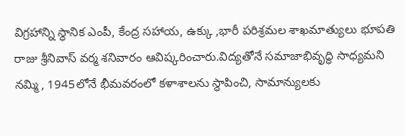విగ్రహాన్ని స్థానిక ఎంపీ, కేంద్ర సహాయ, ఉక్కు ,భారీ పరిశ్రమల శాఖమాత్యులు భూపతి రాజు శ్రీనివాస్ వర్మ శనివారం ఆవిష్కరించారు.విద్యతోనే సమాజాభివృద్ధి సాధ్యమని నమ్మి, 1945లోనే భీమవరంలో కళాశాలను స్థాపించి, సామాన్యులకు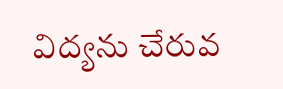విద్యను చేరువ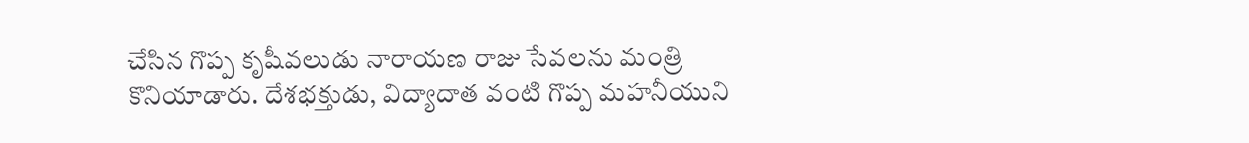చేసిన గొప్ప కృషీవలుడు నారాయణ రాజు సేవలను మంత్రి కొనియాడారు. దేశభక్తుడు, విద్యాదాత వంటి గొప్ప మహనీయుని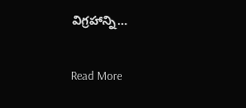విగ్రహాన్ని…

Read More